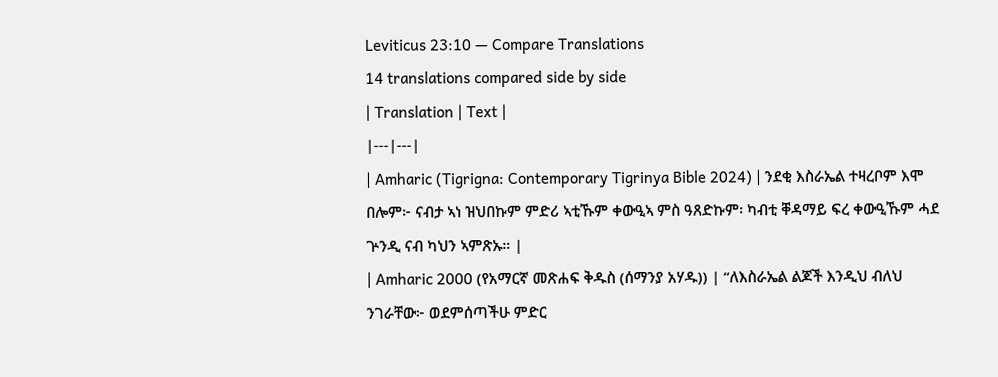Leviticus 23:10 — Compare Translations
14 translations compared side by side
| Translation | Text |
|---|---|
| Amharic (Tigrigna: Contemporary Tigrinya Bible 2024) | ንደቂ እስራኤል ተዛረቦም እሞ በሎም፦ ናብታ ኣነ ዝህበኩም ምድሪ ኣቲኹም ቀውዒኣ ምስ ዓጸድኩም፡ ካብቲ ቐዳማይ ፍረ ቀውዒኹም ሓደ ጕንዲ ናብ ካህን ኣምጽኡ። |
| Amharic 2000 (የአማርኛ መጽሐፍ ቅዱስ (ሰማንያ አሃዱ)) | “ለእስራኤል ልጆች እንዲህ ብለህ ንገራቸው፦ ወደምሰጣችሁ ምድር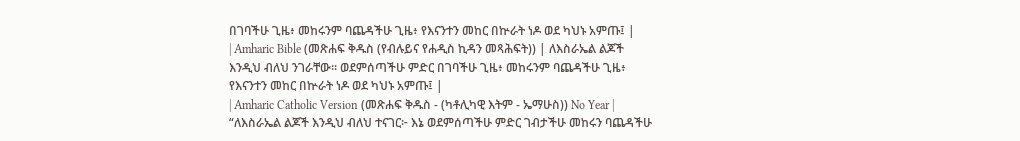በገባችሁ ጊዜ፥ መከሩንም ባጨዳችሁ ጊዜ፥ የእናንተን መከር በኵራት ነዶ ወደ ካህኑ አምጡ፤ |
| Amharic Bible (መጽሐፍ ቅዱስ (የብሉይና የሐዲስ ኪዳን መጻሕፍት)) | ለእስራኤል ልጆች እንዲህ ብለህ ንገራቸው። ወደምሰጣችሁ ምድር በገባችሁ ጊዜ፥ መከሩንም ባጨዳችሁ ጊዜ፥ የእናንተን መከር በኵራት ነዶ ወደ ካህኑ አምጡ፤ |
| Amharic Catholic Version (መጽሐፍ ቅዱስ - (ካቶሊካዊ እትም - ኤማሁስ)) No Year | “ለእስራኤል ልጆች እንዲህ ብለህ ተናገር፦ እኔ ወደምሰጣችሁ ምድር ገብታችሁ መከሩን ባጨዳችሁ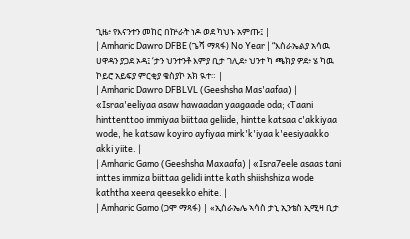ጊዜ፥ የእናንተን መከር በኵራት ነዶ ወደ ካህኑ አምጡ፤ |
| Amharic Dawro DFBE (ጌሻ ማጻፋ) No Year | “እስራኤልያ አሳዉ ሀዋዳን ያጋደ ኦዳ፤ ‘ታን ህንተንቶ እምያ ቢታ ገሊደ፥ ህንተ ካ ጫክያ ዎደ፥ ሄ ካዉ ኮይሮ አይፍያ ምርቂያ ቄስያኮ አክ ዪተ። |
| Amharic Dawro DFBLVL (Geeshsha Mas'aafaa) | «Israa'eeliyaa asaw hawaadan yaagaade oda; ‹Taani hinttenttoo immiyaa biittaa geliide, hintte katsaa c'akkiyaa wode, he katsaw koyiro ayfiyaa mirk'k'iyaa k'eesiyaakko akki yiite. |
| Amharic Gamo (Geeshsha Maxaafa) | «Isra7eele asaas tani inttes immiza biittaa gelidi intte kath shiishshiza wode kaththa xeera qeesekko ehite. |
| Amharic Gamo (ጋሞ ማጻፋ) | «ኢስራኤሌ ኣሳስ ታኒ ኢንቴስ ኢሚዛ ቢታ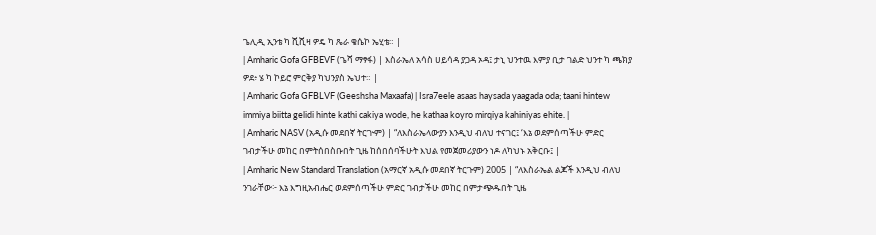ጌሊዲ ኢንቴ ካ ሺሺዛ ዎዴ ካ ጼራ ቄሴኮ ኤሂቴ። |
| Amharic Gofa GFBEVF (ጌሻ ማፃፋ) | እስራኤለ አሳስ ሀይሳዳ ያጋዳ ኦዳ፤ ታኒ ህንተዉ እምያ ቢታ ገልድ ህንተ ካ ጫክያ ዎደ፥ ሄ ካ ኮይሮ ምርቅያ ካህንያስ ኤህተ። |
| Amharic Gofa GFBLVF (Geeshsha Maxaafa) | Isra7eele asaas haysada yaagada oda; taani hintew immiya biitta gelidi hinte kathi cakiya wode, he kathaa koyro mirqiya kahiniyas ehite. |
| Amharic NASV (አዲሱ መደበኛ ትርጒም) | “ለእስራኤላውያን እንዲህ ብለህ ተናገር፤ ‘እኔ ወደምሰጣችሁ ምድር ገብታችሁ መከር በምትሰበስቡበት ጊዜ ከሰበሰባችሁት እህል የመጀመሪያውን ነዶ ለካህኑ አቅርቡ፤ |
| Amharic New Standard Translation (አማርኛ አዲሱ መደበኛ ትርጉም) 2005 | “ለእስራኤል ልጆች እንዲህ ብለህ ንገራቸው፦ እኔ እግዚአብሔር ወደምሰጣችሁ ምድር ገብታችሁ መከር በምታጭዱበት ጊዜ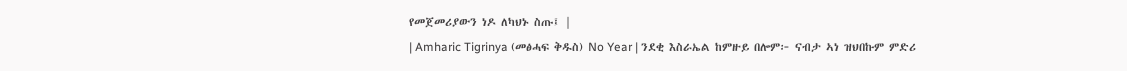የመጀመሪያውን ነዶ ለካህኑ ስጡ፤ |
| Amharic Tigrinya (መፅሓፍ ቅዱስ) No Year | ንደቂ እስራኤል ከምዙይ በሎም፦ ናብታ ኣነ ዝህበኩም ምድሪ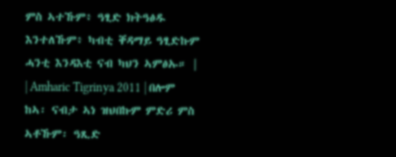ምስ ኣተኹም፥ ዓፂድ ክትዓፅዱ እንተለኹም፥ ካብቲ ቐዳማይ ዓፂድኩም ሓንቲ እንዳእቲ ናብ ካህን ኣምፅኡ። |
| Amharic Tigrinya 2011 | በሎም ከኣ፡ ናብታ ኣነ ዝህበኩም ምድሪ ምስ ኣቶኹም፡ ዓጺድ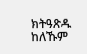ክትዓጽዱ ከለኹም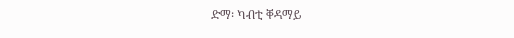ድማ፡ ካብቲ ቐዳማይ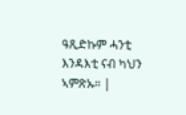ዓጺድኩም ሓንቲ እንዳእቲ ናብ ካህን ኣምጽኡ። |